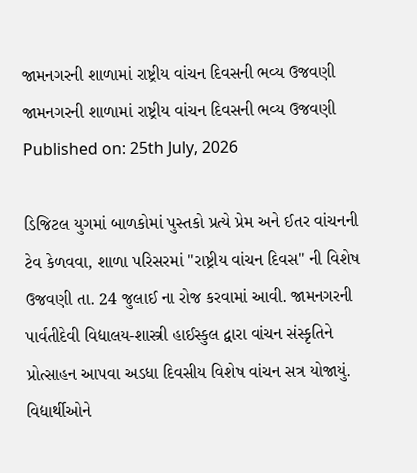જામનગરની શાળામાં રાષ્ટ્રીય વાંચન દિવસની ભવ્ય ઉજવણી
જામનગરની શાળામાં રાષ્ટ્રીય વાંચન દિવસની ભવ્ય ઉજવણી
Published on: 25th July, 2026

ડિજિટલ યુગમાં બાળકોમાં પુસ્તકો પ્રત્યે પ્રેમ અને ઈતર વાંચનની ટેવ કેળવવા, શાળા પરિસરમાં "રાષ્ટ્રીય વાંચન દિવસ" ની વિશેષ ઉજવણી તા. 24 જુલાઈ ના રોજ કરવામાં આવી. જામનગરની પાર્વતીદેવી વિદ્યાલય-શાસ્ત્રી હાઈસ્કુલ દ્વારા વાંચન સંસ્કૃતિને પ્રોત્સાહન આપવા અડધા દિવસીય વિશેષ વાંચન સત્ર યોજાયું. વિદ્યાર્થીઓને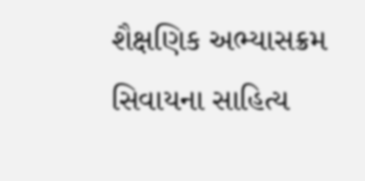શૈક્ષણિક અભ્યાસક્રમ સિવાયના સાહિત્ય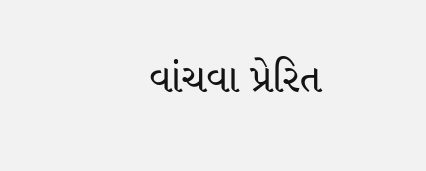વાંચવા પ્રેરિત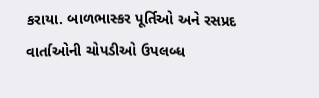કરાયા. બાળભાસ્કર પૂર્તિઓ અને રસપ્રદ વાર્તાઓની ચોપડીઓ ઉપલબ્ધ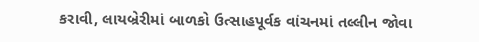કરાવી, લાયબ્રેરીમાં બાળકો ઉત્સાહપૂર્વક વાંચનમાં તલ્લીન જોવા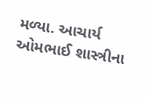મળ્યા. આચાર્ય ઓમભાઈ શાસ્ત્રીના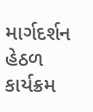માર્ગદર્શન હેઠળ કાર્યક્રમ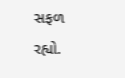સફળ રહ્યો.